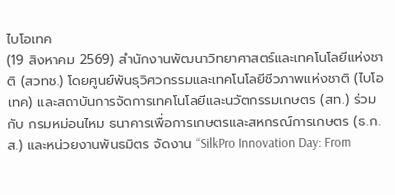ไบโอเทค
(19 สิงหาคม 2569) สำนักงานพัฒนาวิทยาศาสตร์และเทคโนโลยีแห่งชาติ (สวทช.) โดยศูนย์พันธุวิศวกรรมและเทคโนโลยีชีวภาพแห่งชาติ (ไบโอเทค) และสถาบันการจัดการเทคโนโลยีและนวัตกรรมเกษตร (สท.) ร่วมกับ กรมหม่อนไหม ธนาคารเพื่อการเกษตรและสหกรณ์การเกษตร (ธ.ก.ส.) และหน่วยงานพันธมิตร จัดงาน “SilkPro Innovation Day: From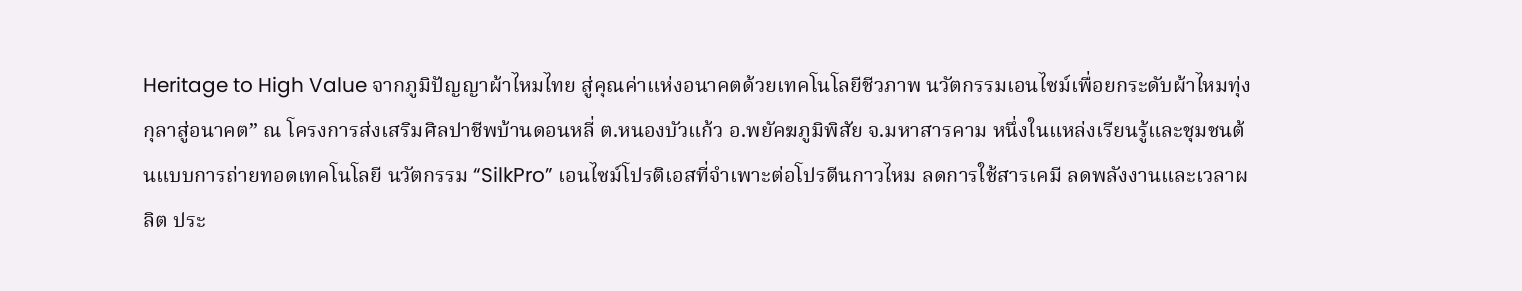Heritage to High Value จากภูมิปัญญาผ้าไหมไทย สู่คุณค่าแห่งอนาคตด้วยเทคโนโลยีชีวภาพ นวัตกรรมเอนไซม์เพื่อยกระดับผ้าไหมทุ่งกุลาสู่อนาคต” ณ โครงการส่งเสริมศิลปาชีพบ้านดอนหลี่ ต.หนองบัวแก้ว อ.พยัคฆภูมิพิสัย จ.มหาสารคาม หนึ่งในแหล่งเรียนรู้และชุมชนต้นแบบการถ่ายทอดเทคโนโลยี นวัตกรรม “SilkPro” เอนไซม์โปรติเอสที่จำเพาะต่อโปรตีนกาวไหม ลดการใช้สารเคมี ลดพลังงานและเวลาผลิต ประ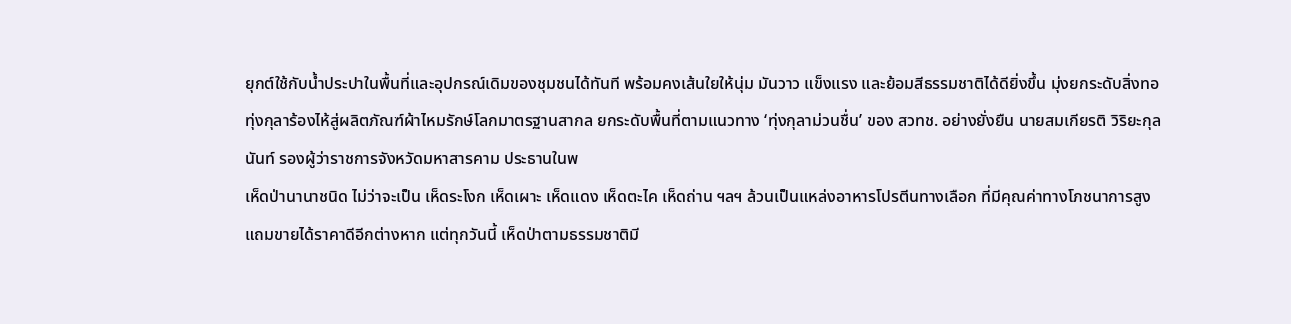ยุกต์ใช้กับน้ำประปาในพื้นที่และอุปกรณ์เดิมของชุมชนได้ทันที พร้อมคงเส้นใยให้นุ่ม มันวาว แข็งแรง และย้อมสีธรรมชาติได้ดียิ่งขึ้น มุ่งยกระดับสิ่งทอทุ่งกุลาร้องไห้สู่ผลิตภัณฑ์ผ้าไหมรักษ์โลกมาตรฐานสากล ยกระดับพื้นที่ตามแนวทาง ‘ทุ่งกุลาม่วนชื่น’ ของ สวทช. อย่างยั่งยืน นายสมเกียรติ วิริยะกุลนันท์ รองผู้ว่าราชการจังหวัดมหาสารคาม ประธานในพ
เห็ดป่านานาชนิด ไม่ว่าจะเป็น เห็ดระโงก เห็ดเผาะ เห็ดแดง เห็ดตะไค เห็ดถ่าน ฯลฯ ล้วนเป็นแหล่งอาหารโปรตีนทางเลือก ที่มีคุณค่าทางโภชนาการสูง แถมขายได้ราคาดีอีกต่างหาก แต่ทุกวันนี้ เห็ดป่าตามธรรมชาติมี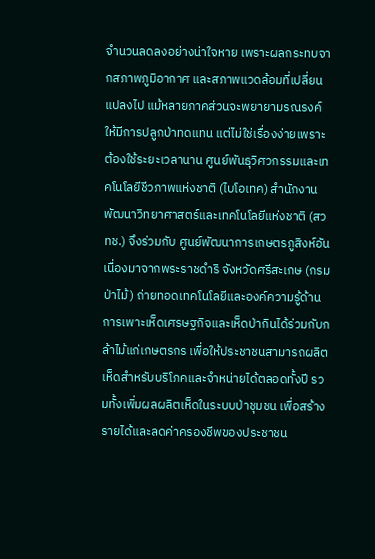จำนวนลดลงอย่างน่าใจหาย เพราะผลกระทบจากสภาพภูมิอากาศ และสภาพแวดล้อมที่เปลี่ยนแปลงไป แม้หลายภาคส่วนจะพยายามรณรงค์ให้มีการปลูกป่าทดแทน แต่ไม่ใช่เรื่องง่ายเพราะต้องใช้ระยะเวลานาน ศูนย์พันธุวิศวกรรมและเทคโนโลยีชีวภาพแห่งชาติ (ไบโอเทค) สำนักงานพัฒนาวิทยาศาสตร์และเทคโนโลยีแห่งชาติ (สวทช.) จึงร่วมกับ ศูนย์พัฒนาการเกษตรภูสิงห์อันเนื่องมาจากพระราชดำริ จังหวัดศรีสะเกษ (กรมป่าไม้) ถ่ายทอดเทคโนโลยีและองค์ความรู้ด้านการเพาะเห็ดเศรษฐกิจและเห็ดป่ากินได้ร่วมกับกล้าไม้แก่เกษตรกร เพื่อให้ประชาชนสามารถผลิตเห็ดสำหรับบริโภคและจำหน่ายได้ตลอดทั้งปี รวมทั้งเพิ่มผลผลิตเห็ดในระบบป่าชุมชน เพื่อสร้างรายได้และลดค่าครองชีพของประชาชน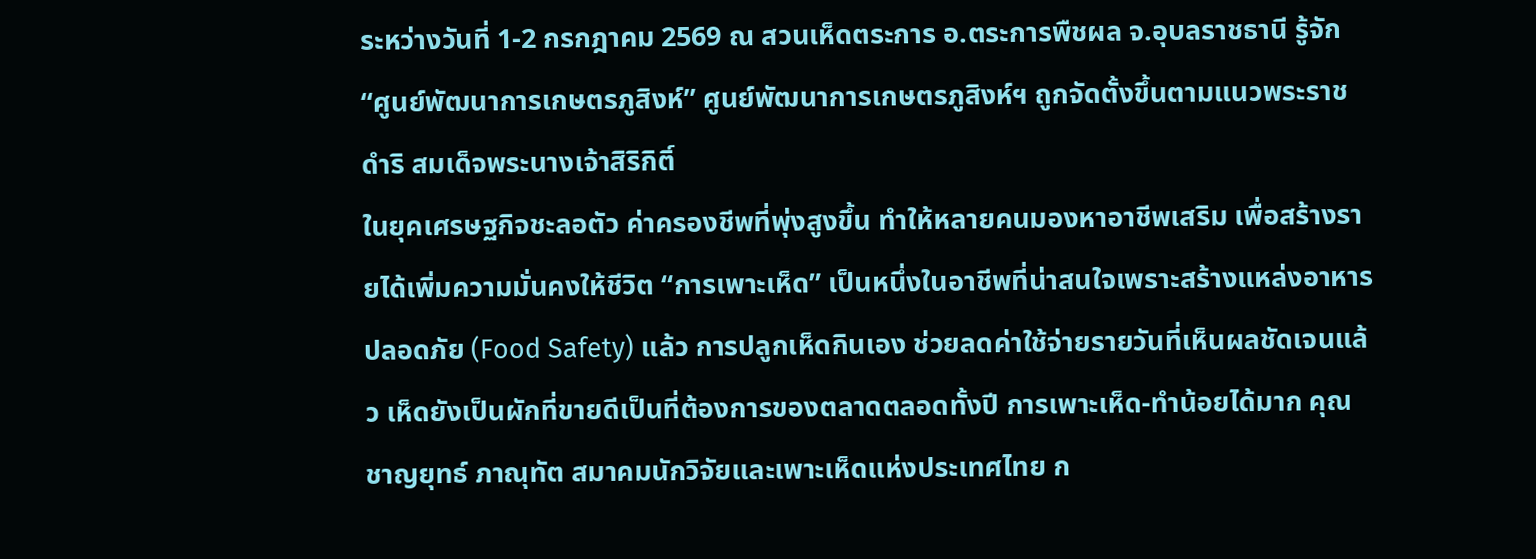ระหว่างวันที่ 1-2 กรกฎาคม 2569 ณ สวนเห็ดตระการ อ.ตระการพืชผล จ.อุบลราชธานี รู้จัก “ศูนย์พัฒนาการเกษตรภูสิงห์” ศูนย์พัฒนาการเกษตรภูสิงห์ฯ ถูกจัดตั้งขึ้นตามแนวพระราชดำริ สมเด็จพระนางเจ้าสิริกิติ์
ในยุคเศรษฐกิจชะลอตัว ค่าครองชีพที่พุ่งสูงขึ้น ทำให้หลายคนมองหาอาชีพเสริม เพื่อสร้างรายได้เพิ่มความมั่นคงให้ชีวิต “การเพาะเห็ด” เป็นหนึ่งในอาชีพที่น่าสนใจเพราะสร้างแหล่งอาหารปลอดภัย (Food Safety) แล้ว การปลูกเห็ดกินเอง ช่วยลดค่าใช้จ่ายรายวันที่เห็นผลชัดเจนแล้ว เห็ดยังเป็นผักที่ขายดีเป็นที่ต้องการของตลาดตลอดทั้งปี การเพาะเห็ด-ทำน้อยได้มาก คุณชาญยุทธ์ ภาณุทัต สมาคมนักวิจัยและเพาะเห็ดแห่งประเทศไทย ก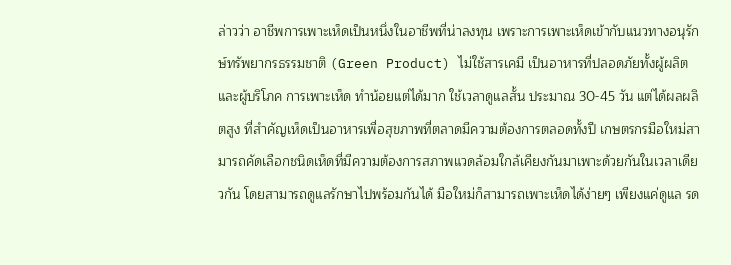ล่าวว่า อาชีพการเพาะเห็ดเป็นหนึ่งในอาชีพที่น่าลงทุน เพราะการเพาะเห็ดเข้ากับแนวทางอนุรักษ์ทรัพยากรธรรมชาติ (Green Product) ไม่ใช้สารเคมี เป็นอาหารที่ปลอดภัยทั้งผู้ผลิตและผู้บริโภค การเพาะเห็ด ทำน้อยแต่ได้มาก ใช้เวลาดูแลสั้น ประมาณ 30-45 วัน แต่ได้ผลผลิตสูง ที่สำคัญเห็ดเป็นอาหารเพื่อสุขภาพที่ตลาดมีความต้องการตลอดทั้งปี เกษตรกรมือใหม่สามารถคัดเลือกชนิดเห็ดที่มีความต้องการสภาพแวดล้อมใกล้เคียงกันมาเพาะด้วยกันในเวลาเดียวกัน โดยสามารถดูแลรักษาไปพร้อมกันได้ มือใหม่ก็สามารถเพาะเห็ดได้ง่ายๆ เพียงแค่ดูแล รด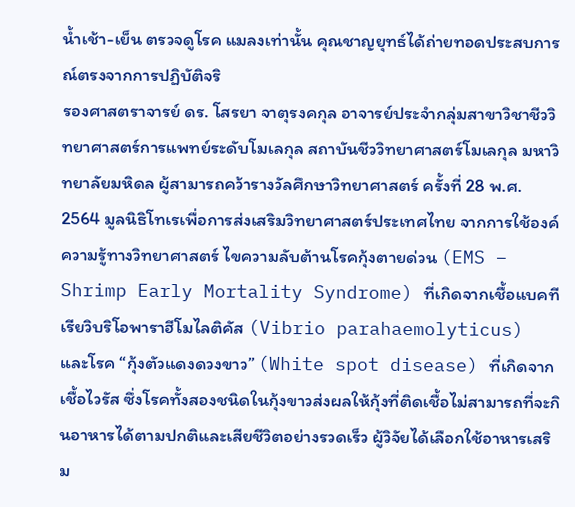น้ำเช้า-เย็น ตรวจดูโรค แมลงเท่านั้น คุณชาญยุทธ์ได้ถ่ายทอดประสบการณ์ตรงจากการปฏิบัติจริ
รองศาสตราจารย์ ดร. โสรยา จาตุรงคกุล อาจารย์ประจำกลุ่มสาขาวิชาชีววิทยาศาสตร์การแพทย์ระดับโมเลกุล สถาบันชีววิทยาศาสตร์โมเลกุล มหาวิทยาลัยมหิดล ผู้สามารถคว้ารางวัลศึกษาวิทยาศาสตร์ ครั้งที่ 28 พ.ศ. 2564 มูลนิธิโทเรเพื่อการส่งเสริมวิทยาศาสตร์ประเทศไทย จากการใช้องค์ความรู้ทางวิทยาศาสตร์ ไขความลับต้านโรคกุ้งตายด่วน (EMS – Shrimp Early Mortality Syndrome) ที่เกิดจากเชื้อแบคทีเรียวิบริโอพาราฮีโมไลติคัส (Vibrio parahaemolyticus) และโรค “กุ้งตัวแดงดวงขาว” (White spot disease) ที่เกิดจากเชื้อไวรัส ซึ่งโรคทั้งสองชนิดในกุ้งขาวส่งผลให้กุ้งที่ติดเชื้อไม่สามารถที่จะกินอาหารได้ตามปกติและเสียชีวิตอย่างรวดเร็ว ผู้วิจัยได้เลือกใช้อาหารเสริม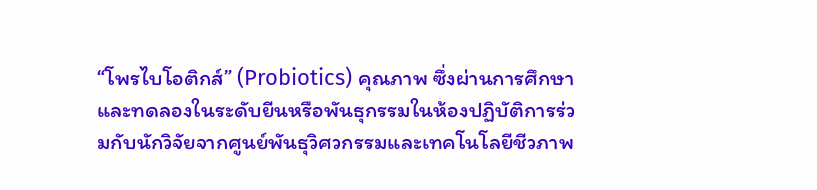“โพรไบโอติกส์” (Probiotics) คุณภาพ ซึ่งผ่านการศึกษาและทดลองในระดับยีนหรือพันธุกรรมในห้องปฏิบัติการร่วมกับนักวิจัยจากศูนย์พันธุวิศวกรรมและเทคโนโลยีชีวภาพ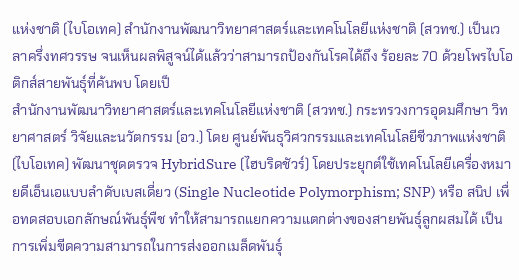แห่งชาติ (ไบโอเทค) สำนักงานพัฒนาวิทยาศาสตร์และเทคโนโลยีแห่งชาติ (สวทช.) เป็นเวลาครึ่งทศวรรษ จนเห็นผลพิสูจน์ได้แล้วว่าสามารถป้องกันโรคได้ถึง ร้อยละ 70 ด้วยโพรไบโอติกส์สายพันธุ์ที่ค้นพบ โดยเป็
สำนักงานพัฒนาวิทยาศาสตร์และเทคโนโลยีแห่งชาติ (สวทช.) กระทรวงการอุดมศึกษา วิทยาศาสตร์ วิจัยและนวัตกรรม (อว.) โดย ศูนย์พันธุวิศวกรรมและเทคโนโลยีชีวภาพแห่งชาติ (ไบโอเทค) พัฒนาชุดตรวจ HybridSure (ไฮบริดชัวร์) โดยประยุกต์ใช้เทคโนโลยีเครื่องหมายดีเอ็นเอแบบลําดับเบสเดี่ยว (Single Nucleotide Polymorphism; SNP) หรือ สนิป เพื่อทดสอบเอกลักษณ์พันธุ์พืช ทำให้สามารถแยกความแตกต่างของสายพันธุ์ลูกผสมได้ เป็นการเพิ่มขีดความสามารถในการส่งออกเมล็ดพันธุ์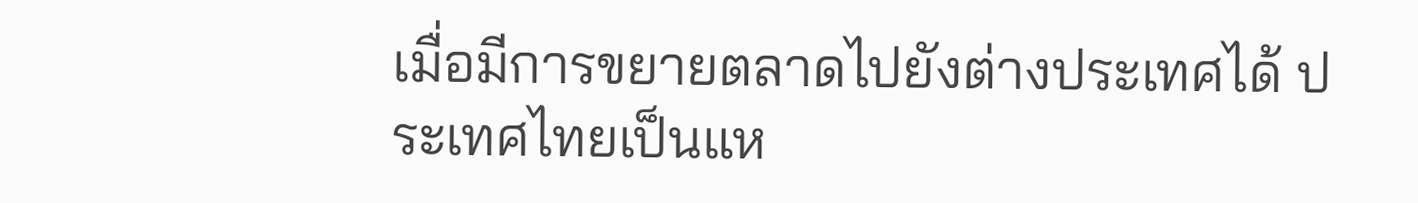เมื่อมีการขยายตลาดไปยังต่างประเทศได้ ประเทศไทยเป็นแห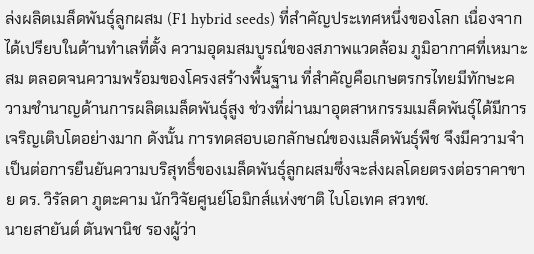ล่งผลิตเมล็ดพันธุ์ลูกผสม (F1 hybrid seeds) ที่สำคัญประเทศหนึ่งของโลก เนื่องจากได้เปรียบในด้านทำเลที่ตั้ง ความอุดมสมบูรณ์ของสภาพแวดล้อม ภูมิอากาศที่เหมาะสม ตลอดจนความพร้อมของโครงสร้างพื้นฐาน ที่สำคัญคือเกษตรกรไทยมีทักษะความชำนาญด้านการผลิตเมล็ดพันธุ์สูง ช่วงที่ผ่านมาอุตสาหกรรมเมล็ดพันธุ์ได้มีการเจริญเติบโตอย่างมาก ดังนั้น การทดสอบเอกลักษณ์ของเมล็ดพันธุ์พืช จึงมีความจำเป็นต่อการยืนยันความบริสุทธิ์ของเมล็ดพันธุ์ลูกผสมซึ่งจะส่งผลโดยตรงต่อราคาขาย ดร. วิรัลดา ภูตะคาม นักวิจัยศูนย์โอมิกส์แห่งชาติ ไบโอเทค สวทช.
นายสายันต์ ตันพานิช รองผู้ว่า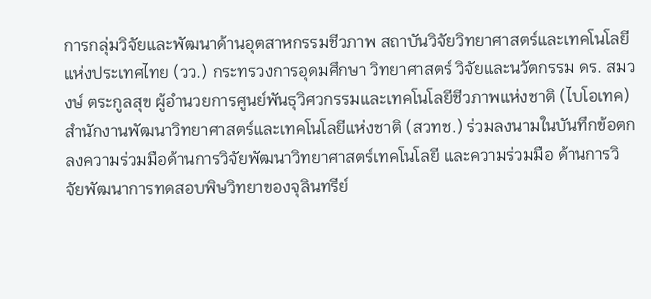การกลุ่มวิจัยและพัฒนาด้านอุตสาหกรรมชีวภาพ สถาบันวิจัยวิทยาศาสตร์และเทคโนโลยีแห่งประเทศไทย (วว.) กระทรวงการอุดมศึกษา วิทยาศาสตร์ วิจัยและนวัตกรรม ดร. สมวงษ์ ตระกูลสุข ผู้อำนวยการศูนย์พันธุวิศวกรรมและเทคโนโลยีชีวภาพแห่งชาติ (ไบโอเทค) สำนักงานพัฒนาวิทยาศาสตร์และเทคโนโลยีแห่งชาติ (สวทช.) ร่วมลงนามในบันทึกข้อตกลงความร่วมมือด้านการวิจัยพัฒนาวิทยาศาสตร์เทคโนโลยี และความร่วมมือ ด้านการวิจัยพัฒนาการทดสอบพิษวิทยาของจุลินทรีย์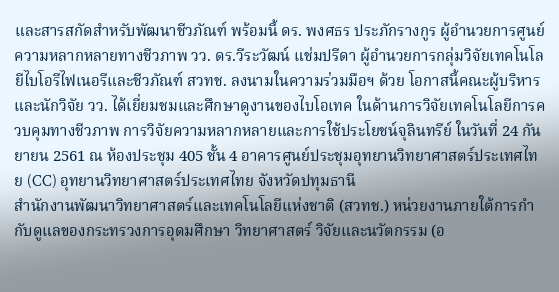และสารสกัดสำหรับพัฒนาชีวภัณฑ์ พร้อมนี้ ดร. พงศธร ประภักรางกูร ผู้อำนวยการศูนย์ความหลากหลายทางชีวภาพ วว. ดร.วีระวัฒน์ แช่มปรีดา ผู้อำนวยการกลุ่มวิจัยเทคโนโลยีไบโอรีไฟเนอรีและชีวภัณฑ์ สวทช. ลงนามในความร่วมมือฯ ด้วย โอกาสนี้คณะผู้บริหารและนักวิจัย วว. ได้เยี่ยมชมและศึกษาดูงานของไบโอเทค ในด้านการวิจัยเทคโนโลยีการควบคุมทางชีวภาพ การวิจัยความหลากหลายและการใช้ประโยชน์จุลินทรีย์ ในวันที่ 24 กันยายน 2561 ณ ห้องประชุม 405 ชั้น 4 อาคารศูนย์ประชุมอุทยานวิทยาศาสตร์ประเทศไทย (CC) อุทยานวิทยาศาสตร์ประเทศไทย จังหวัดปทุมธานี
สำนักงานพัฒนาวิทยาศาสตร์และเทคโนโลยีแห่งชาติ (สวทช.) หน่วยงานภายใต้การกำกับดูแลของกระทรวงการอุดมศึกษา วิทยาศาสตร์ วิจัยและนวัตกรรม (อ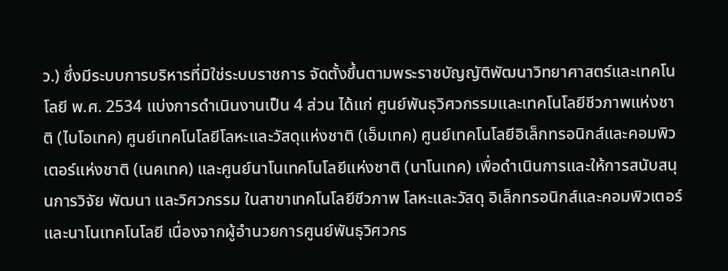ว.) ซึ่งมีระบบการบริหารที่มิใช่ระบบราชการ จัดตั้งขึ้นตามพระราชบัญญัติพัฒนาวิทยาศาสตร์และเทคโนโลยี พ.ศ. 2534 แบ่งการดำเนินงานเป็น 4 ส่วน ได้แก่ ศูนย์พันธุวิศวกรรมและเทคโนโลยีชีวภาพแห่งชาติ (ไบโอเทค) ศูนย์เทคโนโลยีโลหะและวัสดุแห่งชาติ (เอ็มเทค) ศูนย์เทคโนโลยีอิเล็กทรอนิกส์และคอมพิวเตอร์แห่งชาติ (เนคเทค) และศูนย์นาโนเทคโนโลยีแห่งชาติ (นาโนเทค) เพื่อดำเนินการและให้การสนับสนุนการวิจัย พัฒนา และวิศวกรรม ในสาขาเทคโนโลยีชีวภาพ โลหะและวัสดุ อิเล็กทรอนิกส์และคอมพิวเตอร์ และนาโนเทคโนโลยี เนื่องจากผู้อำนวยการศูนย์พันธุวิศวกร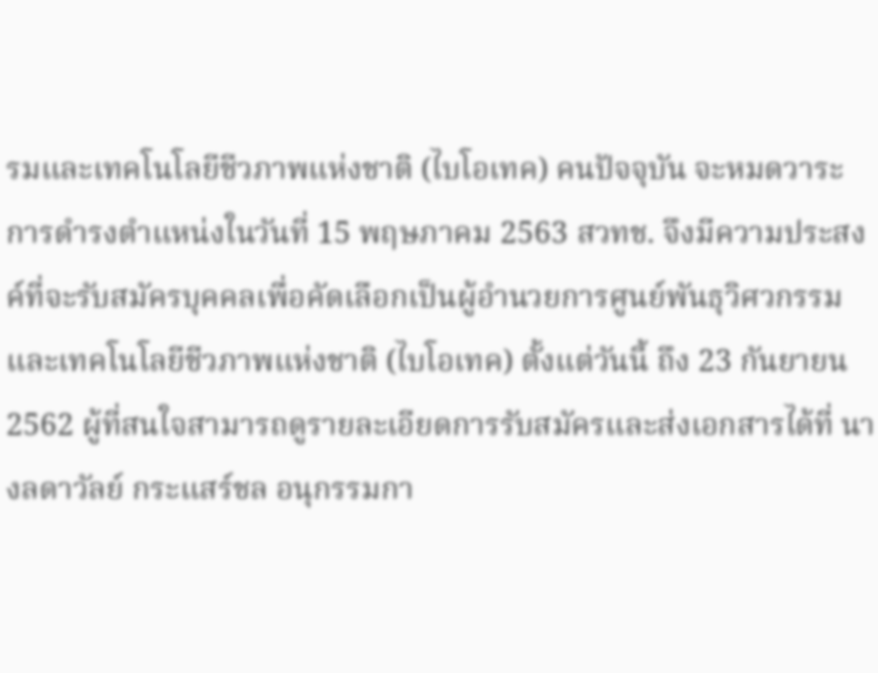รมและเทคโนโลยีชีวภาพแห่งชาติ (ไบโอเทค) คนปัจจุบัน จะหมดวาระการดำรงตำแหน่งในวันที่ 15 พฤษภาคม 2563 สวทช. จึงมีความประสงค์ที่จะรับสมัครบุคคลเพื่อคัดเลือกเป็นผู้อำนวยการศูนย์พันธุวิศวกรรมและเทคโนโลยีชีวภาพแห่งชาติ (ไบโอเทค) ตั้งแต่วันนี้ ถึง 23 กันยายน 2562 ผู้ที่สนใจสามารถดูรายละเอียดการรับสมัครและส่งเอกสารได้ที่ นางลดาวัลย์ กระแสร์ชล อนุกรรมกา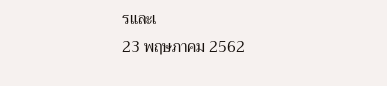รและเ
23 พฤษภาคม 2562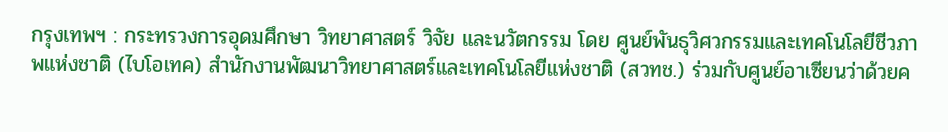กรุงเทพฯ : กระทรวงการอุดมศึกษา วิทยาศาสตร์ วิจัย และนวัตกรรม โดย ศูนย์พันธุวิศวกรรมและเทคโนโลยีชีวภาพแห่งชาติ (ไบโอเทค) สำนักงานพัฒนาวิทยาศาสตร์และเทคโนโลยีแห่งชาติ (สวทช.) ร่วมกับศูนย์อาเซียนว่าด้วยค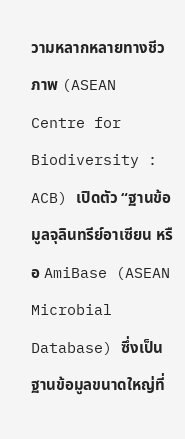วามหลากหลายทางชีวภาพ (ASEAN Centre for Biodiversity : ACB) เปิดตัว “ฐานข้อมูลจุลินทรีย์อาเซียน หรือ AmiBase (ASEAN Microbial Database) ซึ่งเป็นฐานข้อมูลขนาดใหญ่ที่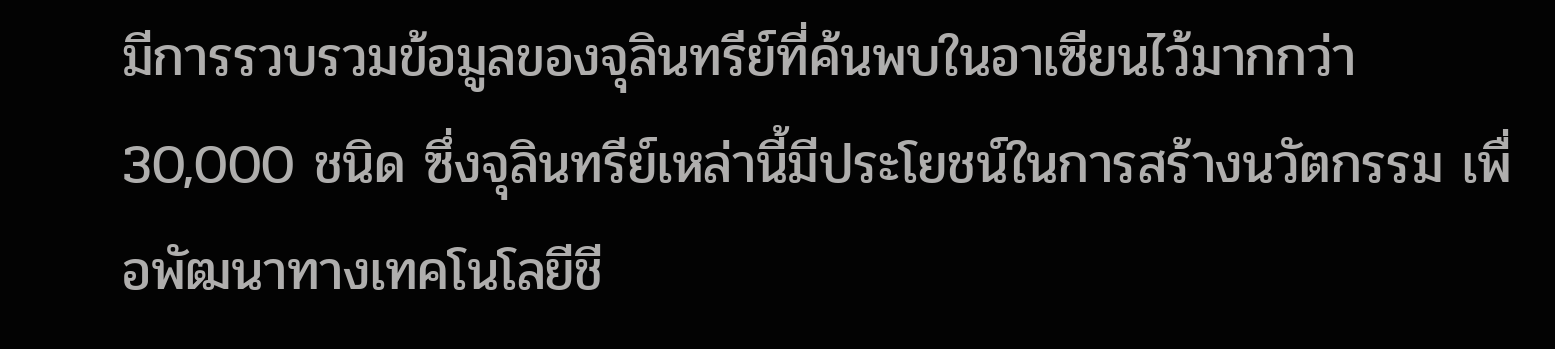มีการรวบรวมข้อมูลของจุลินทรีย์ที่ค้นพบในอาเซียนไว้มากกว่า 30,000 ชนิด ซึ่งจุลินทรีย์เหล่านี้มีประโยชน์ในการสร้างนวัตกรรม เพื่อพัฒนาทางเทคโนโลยีชี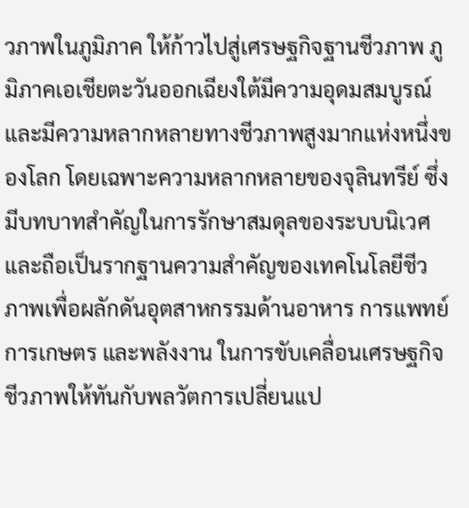วภาพในภูมิภาค ให้ก้าวไปสู่เศรษฐกิจฐานชีวภาพ ภูมิภาคเอเชียตะวันออกเฉียงใต้มีความอุดมสมบูรณ์และมีความหลากหลายทางชีวภาพสูงมากแห่งหนึ่งของโลก โดยเฉพาะความหลากหลายของจุลินทรีย์ ซึ่งมีบทบาทสำคัญในการรักษาสมดุลของระบบนิเวศ และถือเป็นรากฐานความสำคัญของเทคโนโลยีชีวภาพเพื่อผลักดันอุตสาหกรรมด้านอาหาร การแพทย์ การเกษตร และพลังงาน ในการขับเคลื่อนเศรษฐกิจชีวภาพให้ทันกับพลวัตการเปลี่ยนแป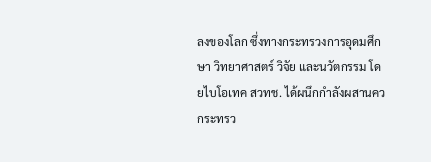ลงของโลก ซึ่งทางกระทรวงการอุดมศึกษา วิทยาศาสตร์ วิจัย และนวัตกรรม โดยไบโอเทค สวทช. ได้ผนึกกำลังผสานคว
กระทรว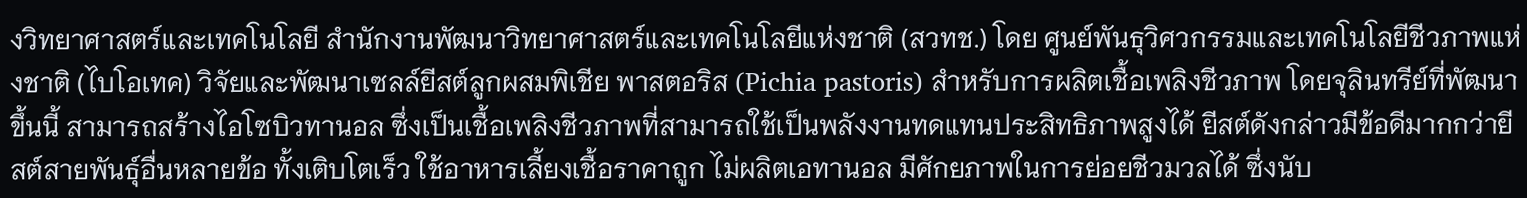งวิทยาศาสตร์และเทคโนโลยี สำนักงานพัฒนาวิทยาศาสตร์และเทคโนโลยีแห่งชาติ (สวทช.) โดย ศูนย์พันธุวิศวกรรมและเทคโนโลยีชีวภาพแห่งชาติ (ไบโอเทค) วิจัยและพัฒนาเซลล์ยีสต์ลูกผสมพิเชีย พาสตอริส (Pichia pastoris) สำหรับการผลิตเชื้อเพลิงชีวภาพ โดยจุลินทรีย์ที่พัฒนาขึ้นนี้ สามารถสร้างไอโซบิวทานอล ซึ่งเป็นเชื้อเพลิงชีวภาพที่สามารถใช้เป็นพลังงานทดแทนประสิทธิภาพสูงได้ ยีสต์ดังกล่าวมีข้อดีมากกว่ายีสต์สายพันธุ์อื่นหลายข้อ ทั้งเติบโตเร็ว ใช้อาหารเลี้ยงเชื้อราคาถูก ไม่ผลิตเอทานอล มีศักยภาพในการย่อยชีวมวลได้ ซึ่งนับ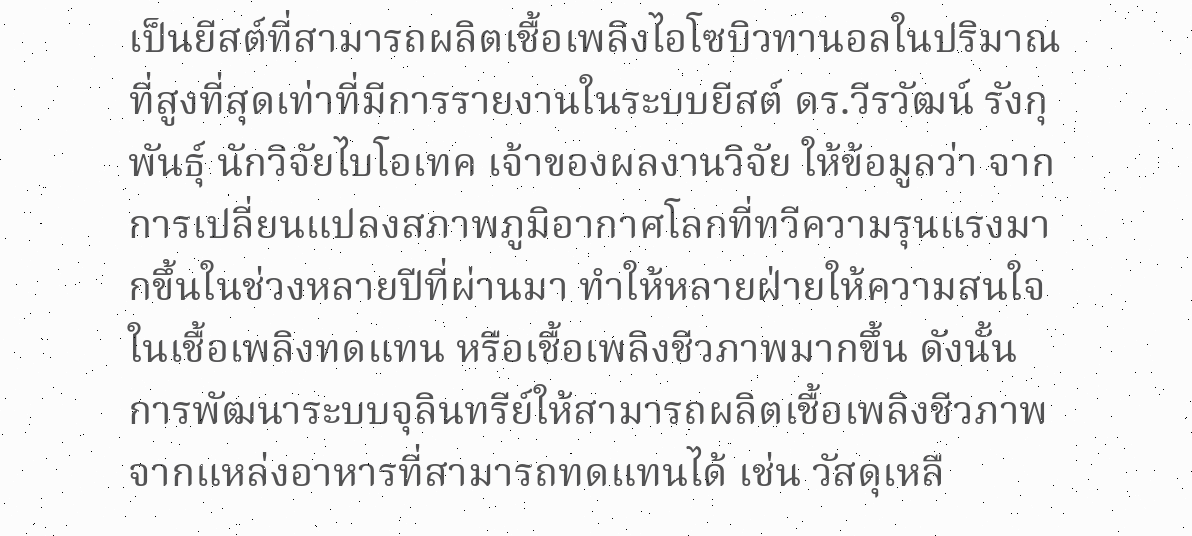เป็นยีสต์ที่สามารถผลิตเชื้อเพลิงไอโซบิวทานอลในปริมาณที่สูงที่สุดเท่าที่มีการรายงานในระบบยีสต์ ดร.วีรวัฒน์ รังกุพันธุ์ นักวิจัยไบโอเทค เจ้าของผลงานวิจัย ให้ข้อมูลว่า จากการเปลี่ยนแปลงสภาพภูมิอากาศโลกที่ทวีความรุนแรงมากขึ้นในช่วงหลายปีที่ผ่านมา ทำให้หลายฝ่ายให้ความสนใจในเชื้อเพลิงทดแทน หรือเชื้อเพลิงชีวภาพมากขึ้น ดังนั้น การพัฒนาระบบจุลินทรีย์ให้สามารถผลิตเชื้อเพลิงชีวภาพจากแหล่งอาหารที่สามารถทดแทนได้ เช่น วัสดุเหลื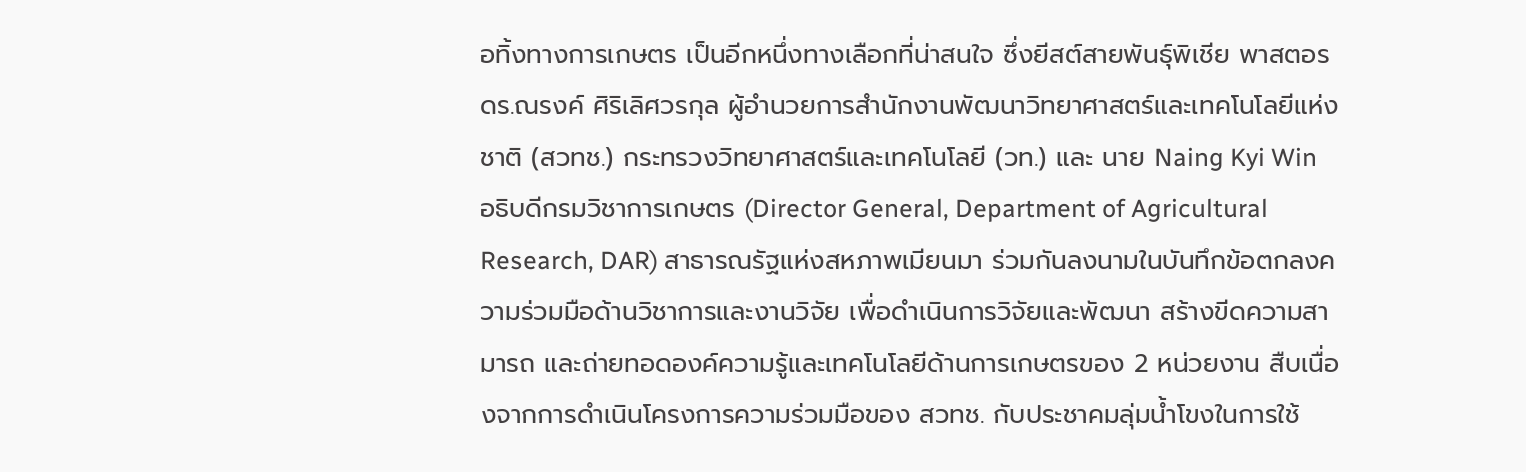อทิ้งทางการเกษตร เป็นอีกหนึ่งทางเลือกที่น่าสนใจ ซึ่งยีสต์สายพันธุ์พิเชีย พาสตอร
ดร.ณรงค์ ศิริเลิศวรกุล ผู้อำนวยการสำนักงานพัฒนาวิทยาศาสตร์และเทคโนโลยีแห่งชาติ (สวทช.) กระทรวงวิทยาศาสตร์และเทคโนโลยี (วท.) และ นาย Naing Kyi Win อธิบดีกรมวิชาการเกษตร (Director General, Department of Agricultural Research, DAR) สาธารณรัฐแห่งสหภาพเมียนมา ร่วมกันลงนามในบันทึกข้อตกลงความร่วมมือด้านวิชาการและงานวิจัย เพื่อดำเนินการวิจัยและพัฒนา สร้างขีดความสามารถ และถ่ายทอดองค์ความรู้และเทคโนโลยีด้านการเกษตรของ 2 หน่วยงาน สืบเนื่องจากการดำเนินโครงการความร่วมมือของ สวทช. กับประชาคมลุ่มน้ำโขงในการใช้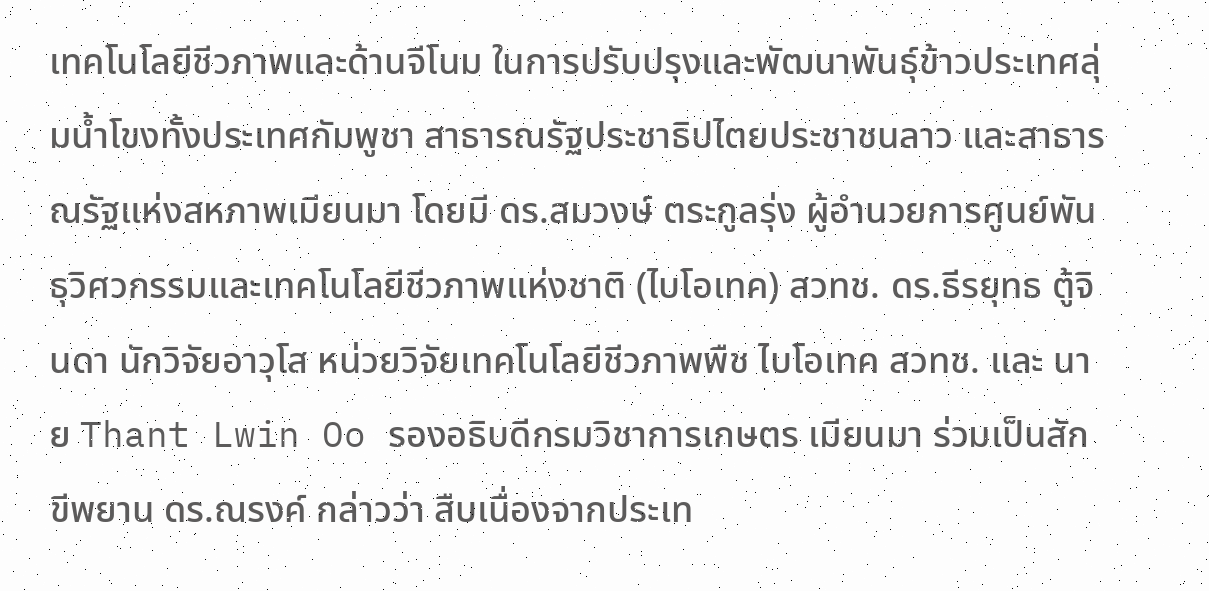เทคโนโลยีชีวภาพและด้านจีโนม ในการปรับปรุงและพัฒนาพันธุ์ข้าวประเทศลุ่มน้ำโขงทั้งประเทศกัมพูชา สาธารณรัฐประชาธิปไตยประชาชนลาว และสาธารณรัฐแห่งสหภาพเมียนมา โดยมี ดร.สมวงษ์ ตระกูลรุ่ง ผู้อำนวยการศูนย์พันธุวิศวกรรมและเทคโนโลยีชีวภาพแห่งชาติ (ไบโอเทค) สวทช. ดร.ธีรยุทธ ตู้จินดา นักวิจัยอาวุโส หน่วยวิจัยเทคโนโลยีชีวภาพพืช ไบโอเทค สวทช. และ นาย Thant Lwin Oo รองอธิบดีกรมวิชาการเกษตร เมียนมา ร่วมเป็นสักขีพยาน ดร.ณรงค์ กล่าวว่า สืบเนื่องจากประเท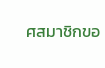ศสมาชิกขอ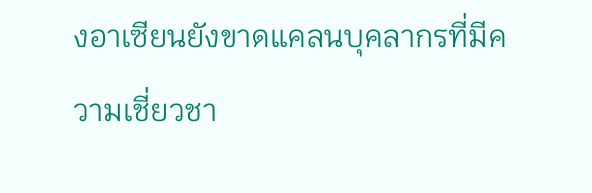งอาเซียนยังขาดแคลนบุคลากรที่มีความเชี่ยวชา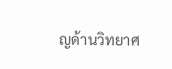ญด้านวิทยาศ